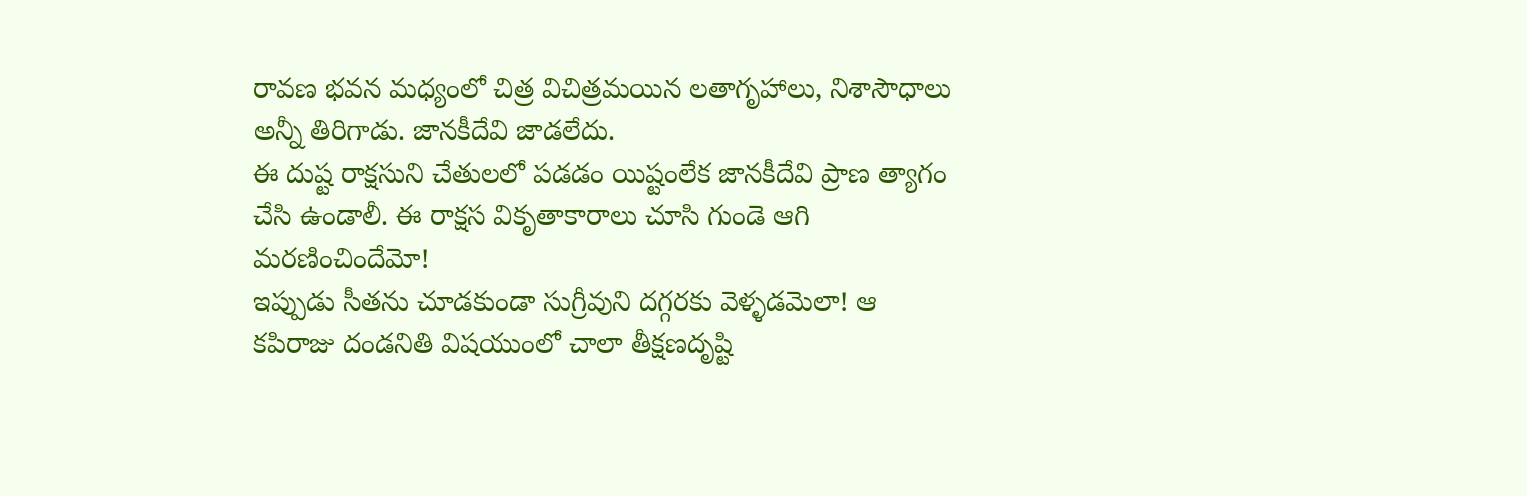రావణ భవన మధ్యంలో చిత్ర విచిత్రమయిన లతాగృహాలు, నిశాసౌధాలు అన్నీ తిరిగాడు. జానకీదేవి జాడలేదు.
ఈ దుష్ట రాక్షసుని చేతులలో పడడం యిష్టంలేక జానకీదేవి ప్రాణ త్యాగం చేసి ఉండాలీ. ఈ రాక్షస వికృతాకారాలు చూసి గుండె ఆగి మరణించిందేమో!
ఇప్పుడు సీతను చూడకుండా సుగ్రీవుని దగ్గరకు వెళ్ళడమెలా! ఆ కపిరాజు దండనితి విషయుంలో చాలా తీక్షణదృష్టి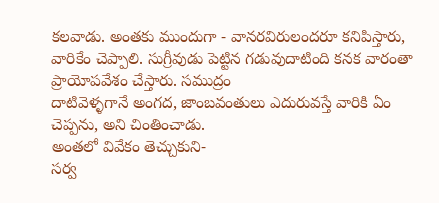కలవాడు. అంతకు ముందుగా - వానరవిరులందరూ కనిపిస్తారు, వారికేం చెప్పాలి. సుగ్రీవుడు పెట్టిన గడువుదాటింది కనక వారంతా ప్రాయోపవేశం చేస్తారు. సముద్రం
దాటివెళ్ళగానే అంగద, జాంబవంతులు ఎదురువస్తే వారికి ఏం చెప్పను, అని చింతించాడు.
అంతలో వివేకం తెచ్చుకుని-
సర్వ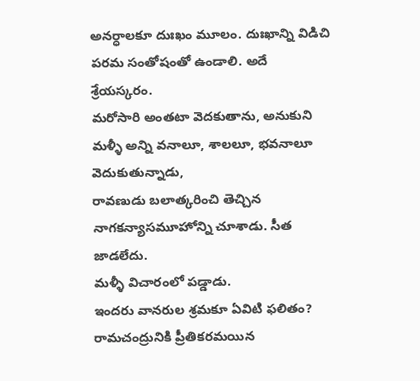అనర్ధాలకూ దుఃఖం మూలం. దుఃఖాన్ని విడిచి పరమ సంతోషంతో ఉండాలి. అదే శ్రేయస్కరం.
మరోసారి అంతటా వెదకుతాను, అనుకుని మళ్ళీ అన్ని వనాలూ, శాలలూ, భవనాలూ వెదుకుతున్నాడు,
రావణుడు బలాత్కరించి తెచ్చిన నాగకన్యాసమూహోన్ని చూశాడు. సీత జాడలేదు.
మళ్ళీ విచారంలో పడ్డాడు.
ఇందరు వానరుల శ్రమకూ ఏవిటి ఫలితం?
రామచంద్రునికి ప్రీతికరమయిన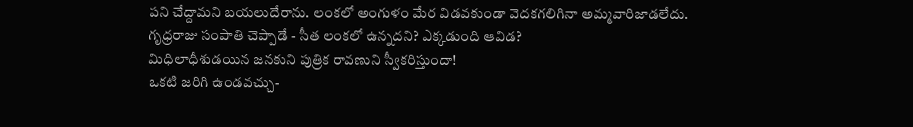పని చేద్దామని బయలుదేరాను. లంకలో అంగుళం మేర విడవకుండా వెదకగలిగినా అమ్మవారిజాడలేదు.
గృధ్రరాజు సంపాతి చెప్పాడే - సీత లంకలో ఉన్నదని? ఎక్కడుంది ఆవిడ?
మిధిలాధీశుడయిన జనకుని పుత్రిక రావణుని స్వీకరిస్తుందా!
ఒకటి జరిగి ఉండవచ్చు-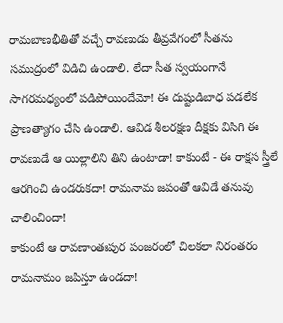రామబాణభీతితో వచ్చే రావణుడు తీవ్రవేగంలో సీతను సముద్రంలో విడిచి ఉండాలి. లేదా సీత స్వయంగానే సాగరమధ్యంలో పడిపోయిందేమో! ఈ దుష్టుడిబాధ పడలేక ప్రాణత్యాగం చేసి ఉండాలి. ఆవిడ శీలరక్షణ దీక్షకు విసిగి ఈ రావణుడే ఆ యిల్లాలిని తిని ఉంటాడా! కాకుంటే - ఈ రాక్షస స్త్రీలే ఆరగించి ఉండరుకదా! రామనామ జపంతో ఆవిడే తనువు చాలించిందా!
కాకుంటే ఆ రావణాంతఃపుర పంజరంలో చిలకలా నిరంతరం రామనామం జపిస్తూ ఉండదా!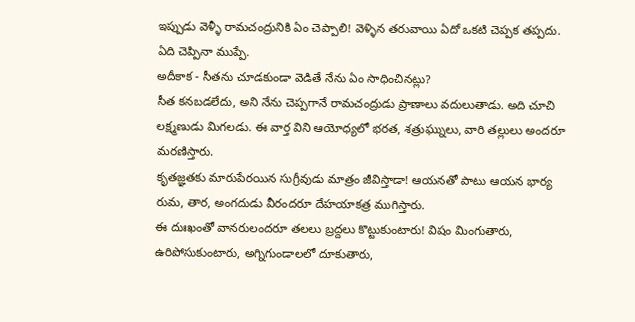ఇప్పుడు వెళ్ళీ రామచంద్రునికి ఏం చెప్పాలి! వెళ్ళిన తరువాయి ఏదో ఒకటి చెప్పక తప్పదు. ఏది చెప్పినా ముప్పే.
అదీకాక - సీతను చూడకుండా వెడితే నేను ఏం సాధించినట్లు?
సీత కనబడలేదు, అని నేను చెప్పగానే రామచంద్రుడు ప్రాణాలు వదులుతాడు. అది చూచి లక్ష్మణుడు మిగలడు. ఈ వార్త విని ఆయోధ్యలో భరత, శత్రుఘ్నులు, వారి తల్లులు అందరూ మరణిస్తారు.
కృతజ్ఞతకు మారుపేరయిన సుగ్రీవుడు మాత్రం జీవిస్తాడా! ఆయనతో పాటు ఆయన భార్య రుమ, తార, అంగదుడు వీరందరూ దేహయాకత్ర ముగిస్తారు.
ఈ దుఃఖంతో వానరులందరూ తలలు బ్రద్దలు కొట్టుకుంటారు! విషం మింగుతారు, ఉరిపోసుకుంటారు, అగ్నిగుండాలలో దూకుతారు,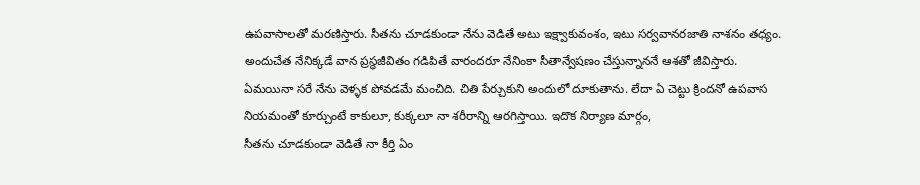ఉపవాసాలతో మరణిస్తారు. సీతను చూడకుండా నేను వెడితే అటు ఇక్ష్వాకువంశం, ఇటు సర్వవానరజాతి నాశనం తధ్యం.
అందుచేత నేనిక్కడే వాన ప్రస్ధజీవితం గడిపితే వారందరూ నేనింకా సీతాన్వేషణం చేస్తున్నాననే ఆశతో జీవిస్తారు.
ఏమయినా సరే నేను వెళ్ళక పోవడమే మంచిది. చితి పేర్చుకుని అందులో దూకుతాను. లేదా ఏ చెట్టు క్రిందనో ఉపవాస నియమంతో కూర్చుంటే కాకులూ, కుక్కలూ నా శరీరాన్ని ఆరగిస్తాయి. ఇదొక నిర్యాణ మార్గం,
సీతను చూడకుండా వెడితే నా కీర్తి ఏం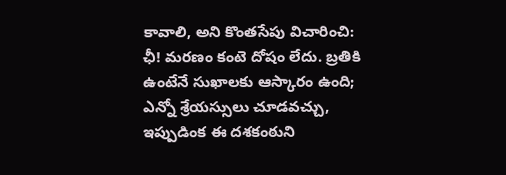కావాలి, అని కొంతసేపు విచారించి:
ఛీ! మరణం కంటె దోషం లేదు. బ్రతికి ఉంటేనే సుఖాలకు ఆస్కారం ఉంది; ఎన్నో శ్రేయస్సులు చూడవచ్చు, ఇప్పుడింక ఈ దశకంఠుని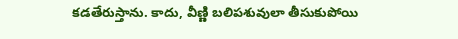కడతేరుస్తాను. కాదు, వీణ్ణి బలిపశువులా తీసుకుపోయి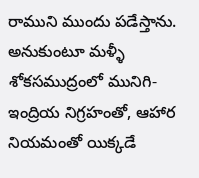రాముని ముందు పడేస్తాను.
అనుకుంటూ మళ్ళీ శోకసముద్రంలో మునిగి-
ఇంద్రియ నిగ్రహంతో, ఆహార నియమంతో యిక్కడే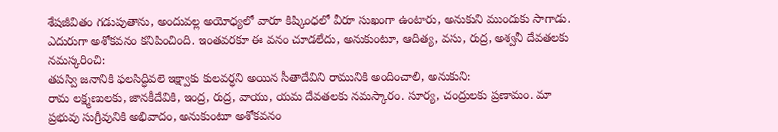శేషజీవితం గడుపుతాను, అందువల్ల అయోధ్యలో వారూ కిష్కింధలో వీరూ సుఖంగా ఉంటారు, అనుకుని ముందుకు సాగాడు.
ఎదురుగా అశోకవనం కనిపించింది. ఇంతవరకూ ఈ వనం చూడలేదు, అనుకుంటూ, ఆదిత్య, వసు, రుద్ర, అశ్వనీ దేవతలకు నమస్కరించి:
తపస్వి జనానికి ఫలసిద్ధివలె ఇక్ష్వాకు కులవర్ధని అయిన సీతాదేవిని రామునికి అందించాలి, అనుకుని:
రామ లక్ష్మణులకు, జానకీదేవికి, ఇంద్ర, రుద్ర, వాయు, యమ దేవతలకు నమస్కారం. సూర్య, చంద్రులకు ప్రణామం. మా ప్రభువు సుగ్రీవునికి అభివాదం, అనుకుంటూ అశోకవనం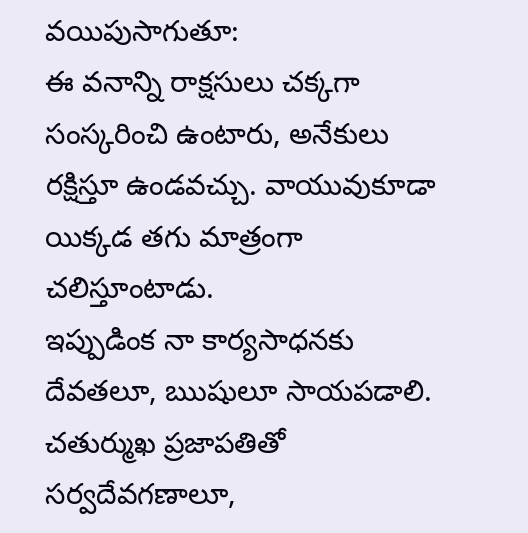వయిపుసాగుతూ:
ఈ వనాన్ని రాక్షసులు చక్కగా సంస్కరించి ఉంటారు, అనేకులు రక్షిస్తూ ఉండవచ్చు. వాయువుకూడా యిక్కడ తగు మాత్రంగా చలిస్తూంటాడు.
ఇప్పుడింక నా కార్యసాధనకు దేవతలూ, ఋషులూ సాయపడాలి. చతుర్ముఖ ప్రజాపతితో సర్వదేవగణాలూ,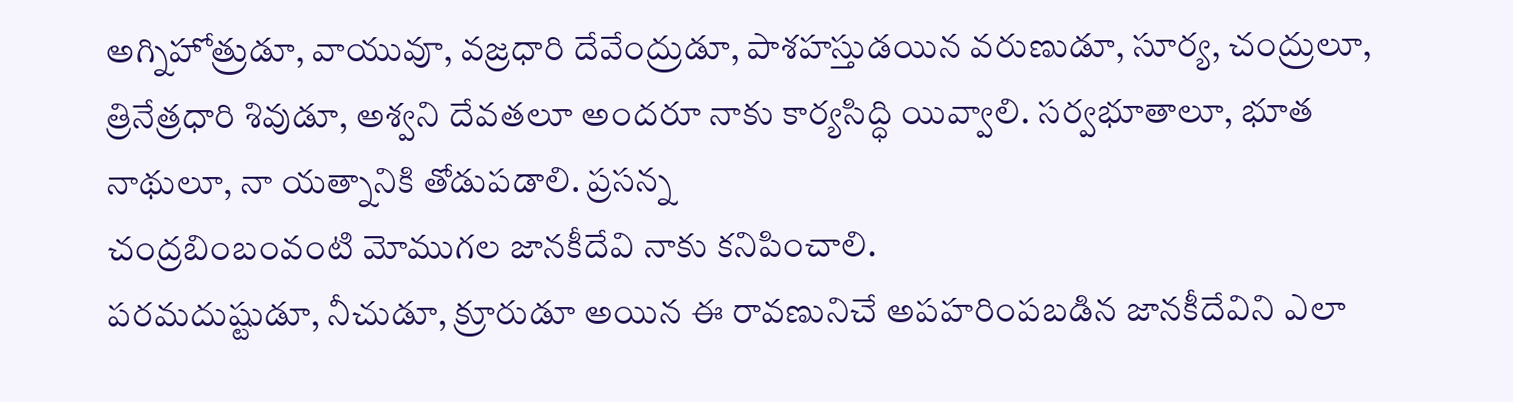అగ్నిహోత్రుడూ, వాయువూ, వజ్రధారి దేవేంద్రుడూ, పాశహస్తుడయిన వరుణుడూ, సూర్య, చంద్రులూ, త్రినేత్రధారి శివుడూ, అశ్వని దేవతలూ అందరూ నాకు కార్యసిద్ధి యివ్వాలి. సర్వభూతాలూ, భూత నాథులూ, నా యత్నానికి తోడుపడాలి. ప్రసన్న
చంద్రబింబంవంటి మోముగల జానకీదేవి నాకు కనిపించాలి.
పరమదుష్టుడూ, నీచుడూ, క్రూరుడూ అయిన ఈ రావణునిచే అపహరింపబడిన జానకీదేవిని ఎలా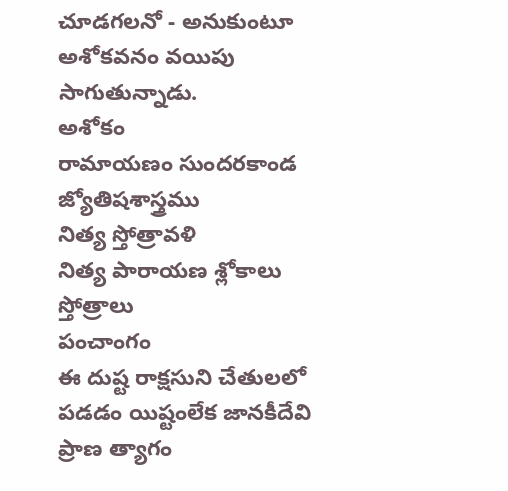చూడగలనో - అనుకుంటూ అశోకవనం వయిపు సాగుతున్నాడు.
అశోకం
రామాయణం సుందరకాండ
జ్యోతిషశాస్త్రము
నిత్య స్తోత్రావళి
నిత్య పారాయణ శ్లోకాలు
స్తోత్రాలు
పంచాంగం
ఈ దుష్ట రాక్షసుని చేతులలో పడడం యిష్టంలేక జానకీదేవి ప్రాణ త్యాగం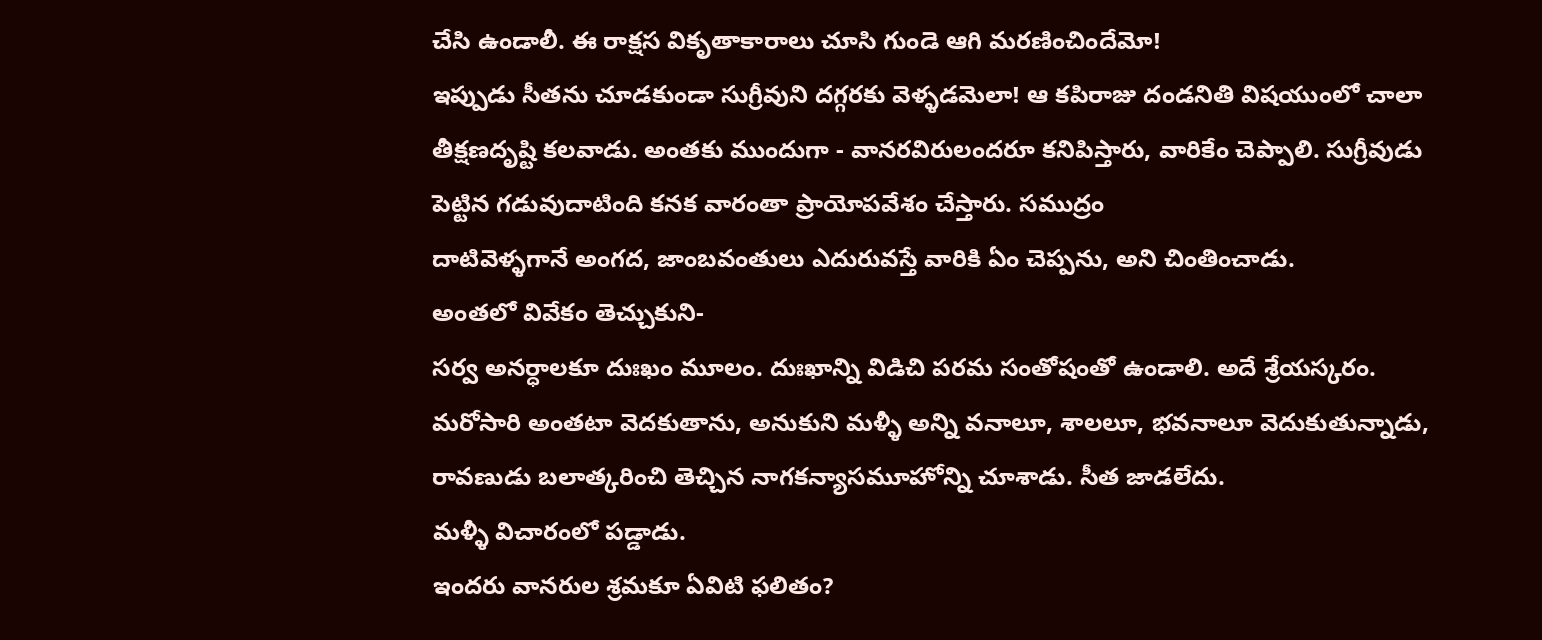చేసి ఉండాలీ. ఈ రాక్షస వికృతాకారాలు చూసి గుండె ఆగి మరణించిందేమో!
ఇప్పుడు సీతను చూడకుండా సుగ్రీవుని దగ్గరకు వెళ్ళడమెలా! ఆ కపిరాజు దండనితి విషయుంలో చాలా తీక్షణదృష్టి కలవాడు. అంతకు ముందుగా - వానరవిరులందరూ కనిపిస్తారు, వారికేం చెప్పాలి. సుగ్రీవుడు పెట్టిన గడువుదాటింది కనక వారంతా ప్రాయోపవేశం చేస్తారు. సముద్రం
దాటివెళ్ళగానే అంగద, జాంబవంతులు ఎదురువస్తే వారికి ఏం చెప్పను, అని చింతించాడు.
అంతలో వివేకం తెచ్చుకుని-
సర్వ అనర్ధాలకూ దుఃఖం మూలం. దుఃఖాన్ని విడిచి పరమ సంతోషంతో ఉండాలి. అదే శ్రేయస్కరం.
మరోసారి అంతటా వెదకుతాను, అనుకుని మళ్ళీ అన్ని వనాలూ, శాలలూ, భవనాలూ వెదుకుతున్నాడు,
రావణుడు బలాత్కరించి తెచ్చిన నాగకన్యాసమూహోన్ని చూశాడు. సీత జాడలేదు.
మళ్ళీ విచారంలో పడ్డాడు.
ఇందరు వానరుల శ్రమకూ ఏవిటి ఫలితం?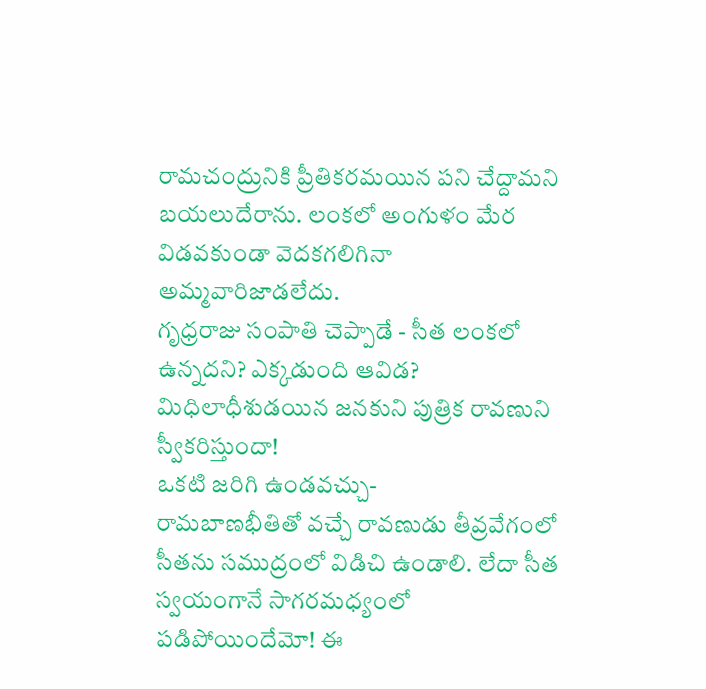రామచంద్రునికి ప్రీతికరమయిన పని చేద్దామని బయలుదేరాను. లంకలో అంగుళం మేర విడవకుండా వెదకగలిగినా అమ్మవారిజాడలేదు.
గృధ్రరాజు సంపాతి చెప్పాడే - సీత లంకలో ఉన్నదని? ఎక్కడుంది ఆవిడ?
మిధిలాధీశుడయిన జనకుని పుత్రిక రావణుని స్వీకరిస్తుందా!
ఒకటి జరిగి ఉండవచ్చు-
రామబాణభీతితో వచ్చే రావణుడు తీవ్రవేగంలో సీతను సముద్రంలో విడిచి ఉండాలి. లేదా సీత స్వయంగానే సాగరమధ్యంలో పడిపోయిందేమో! ఈ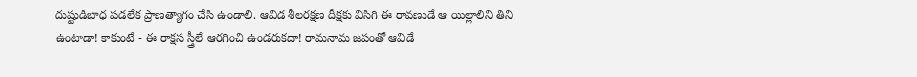దుష్టుడిబాధ పడలేక ప్రాణత్యాగం చేసి ఉండాలి. ఆవిడ శీలరక్షణ దీక్షకు విసిగి ఈ రావణుడే ఆ యిల్లాలిని తిని ఉంటాడా! కాకుంటే - ఈ రాక్షస స్త్రీలే ఆరగించి ఉండరుకదా! రామనామ జపంతో ఆవిడే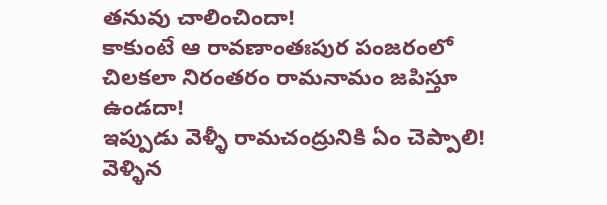తనువు చాలించిందా!
కాకుంటే ఆ రావణాంతఃపుర పంజరంలో చిలకలా నిరంతరం రామనామం జపిస్తూ ఉండదా!
ఇప్పుడు వెళ్ళీ రామచంద్రునికి ఏం చెప్పాలి! వెళ్ళిన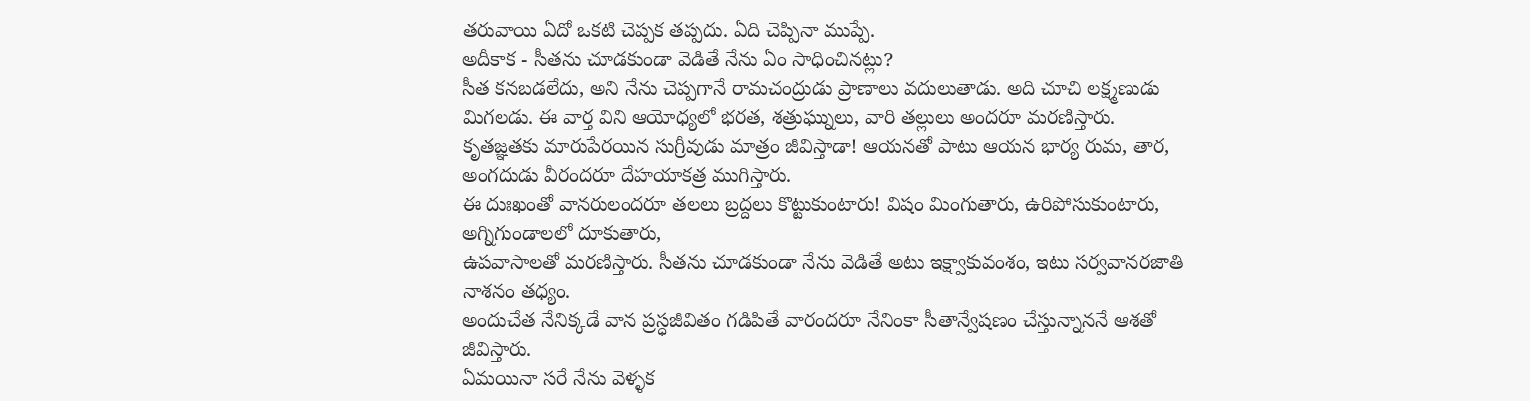తరువాయి ఏదో ఒకటి చెప్పక తప్పదు. ఏది చెప్పినా ముప్పే.
అదీకాక - సీతను చూడకుండా వెడితే నేను ఏం సాధించినట్లు?
సీత కనబడలేదు, అని నేను చెప్పగానే రామచంద్రుడు ప్రాణాలు వదులుతాడు. అది చూచి లక్ష్మణుడు మిగలడు. ఈ వార్త విని ఆయోధ్యలో భరత, శత్రుఘ్నులు, వారి తల్లులు అందరూ మరణిస్తారు.
కృతజ్ఞతకు మారుపేరయిన సుగ్రీవుడు మాత్రం జీవిస్తాడా! ఆయనతో పాటు ఆయన భార్య రుమ, తార, అంగదుడు వీరందరూ దేహయాకత్ర ముగిస్తారు.
ఈ దుఃఖంతో వానరులందరూ తలలు బ్రద్దలు కొట్టుకుంటారు! విషం మింగుతారు, ఉరిపోసుకుంటారు, అగ్నిగుండాలలో దూకుతారు,
ఉపవాసాలతో మరణిస్తారు. సీతను చూడకుండా నేను వెడితే అటు ఇక్ష్వాకువంశం, ఇటు సర్వవానరజాతి నాశనం తధ్యం.
అందుచేత నేనిక్కడే వాన ప్రస్ధజీవితం గడిపితే వారందరూ నేనింకా సీతాన్వేషణం చేస్తున్నాననే ఆశతో జీవిస్తారు.
ఏమయినా సరే నేను వెళ్ళక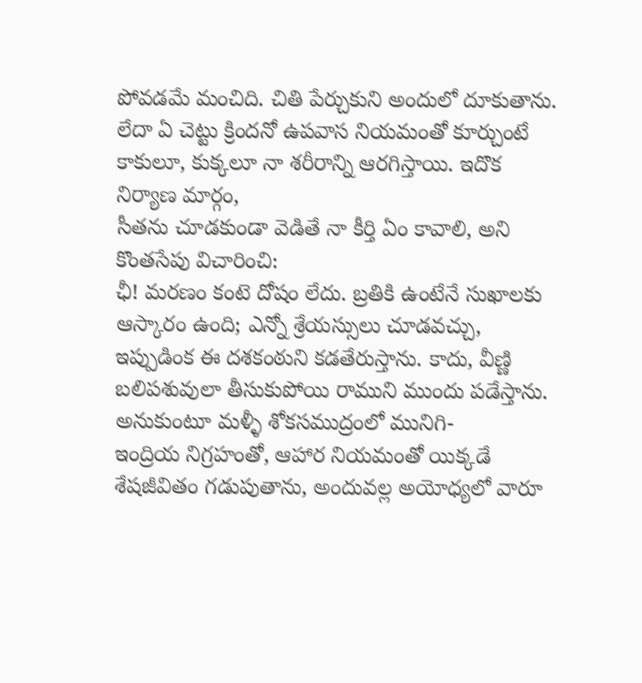పోవడమే మంచిది. చితి పేర్చుకుని అందులో దూకుతాను. లేదా ఏ చెట్టు క్రిందనో ఉపవాస నియమంతో కూర్చుంటే కాకులూ, కుక్కలూ నా శరీరాన్ని ఆరగిస్తాయి. ఇదొక నిర్యాణ మార్గం,
సీతను చూడకుండా వెడితే నా కీర్తి ఏం కావాలి, అని కొంతసేపు విచారించి:
ఛీ! మరణం కంటె దోషం లేదు. బ్రతికి ఉంటేనే సుఖాలకు ఆస్కారం ఉంది; ఎన్నో శ్రేయస్సులు చూడవచ్చు, ఇప్పుడింక ఈ దశకంఠుని కడతేరుస్తాను. కాదు, వీణ్ణి బలిపశువులా తీసుకుపోయి రాముని ముందు పడేస్తాను.
అనుకుంటూ మళ్ళీ శోకసముద్రంలో మునిగి-
ఇంద్రియ నిగ్రహంతో, ఆహార నియమంతో యిక్కడే శేషజీవితం గడుపుతాను, అందువల్ల అయోధ్యలో వారూ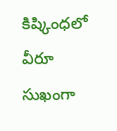కిష్కింధలో వీరూ సుఖంగా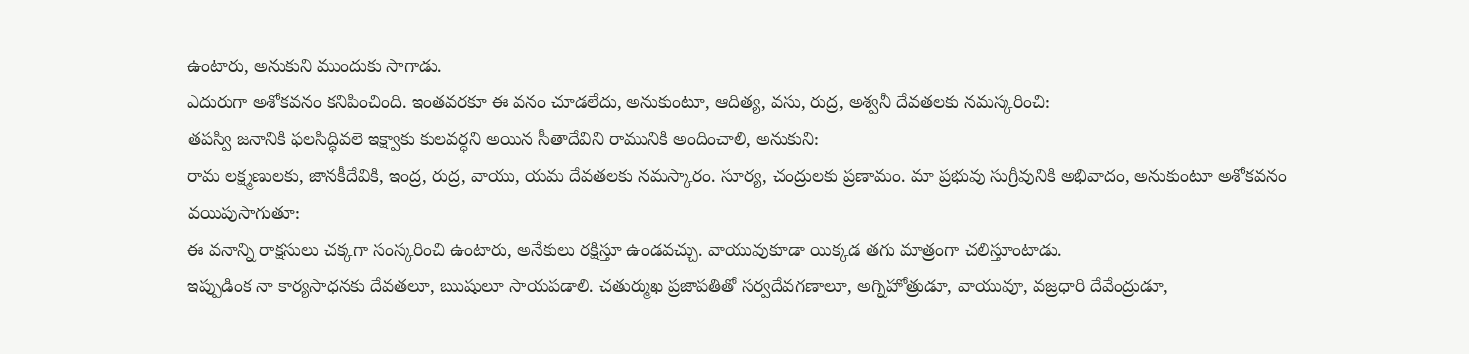ఉంటారు, అనుకుని ముందుకు సాగాడు.
ఎదురుగా అశోకవనం కనిపించింది. ఇంతవరకూ ఈ వనం చూడలేదు, అనుకుంటూ, ఆదిత్య, వసు, రుద్ర, అశ్వనీ దేవతలకు నమస్కరించి:
తపస్వి జనానికి ఫలసిద్ధివలె ఇక్ష్వాకు కులవర్ధని అయిన సీతాదేవిని రామునికి అందించాలి, అనుకుని:
రామ లక్ష్మణులకు, జానకీదేవికి, ఇంద్ర, రుద్ర, వాయు, యమ దేవతలకు నమస్కారం. సూర్య, చంద్రులకు ప్రణామం. మా ప్రభువు సుగ్రీవునికి అభివాదం, అనుకుంటూ అశోకవనం వయిపుసాగుతూ:
ఈ వనాన్ని రాక్షసులు చక్కగా సంస్కరించి ఉంటారు, అనేకులు రక్షిస్తూ ఉండవచ్చు. వాయువుకూడా యిక్కడ తగు మాత్రంగా చలిస్తూంటాడు.
ఇప్పుడింక నా కార్యసాధనకు దేవతలూ, ఋషులూ సాయపడాలి. చతుర్ముఖ ప్రజాపతితో సర్వదేవగణాలూ, అగ్నిహోత్రుడూ, వాయువూ, వజ్రధారి దేవేంద్రుడూ,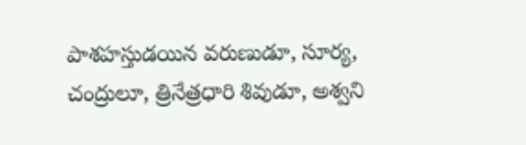పాశహస్తుడయిన వరుణుడూ, సూర్య, చంద్రులూ, త్రినేత్రధారి శివుడూ, అశ్వని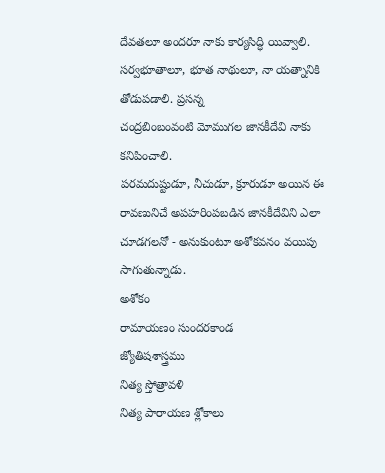దేవతలూ అందరూ నాకు కార్యసిద్ధి యివ్వాలి. సర్వభూతాలూ, భూత నాథులూ, నా యత్నానికి తోడుపడాలి. ప్రసన్న
చంద్రబింబంవంటి మోముగల జానకీదేవి నాకు కనిపించాలి.
పరమదుష్టుడూ, నీచుడూ, క్రూరుడూ అయిన ఈ రావణునిచే అపహరింపబడిన జానకీదేవిని ఎలా చూడగలనో - అనుకుంటూ అశోకవనం వయిపు సాగుతున్నాడు.
అశోకం
రామాయణం సుందరకాండ
జ్యోతిషశాస్త్రము
నిత్య స్తోత్రావళి
నిత్య పారాయణ శ్లోకాలు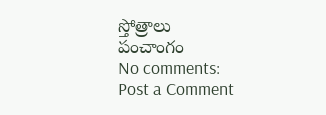స్తోత్రాలు
పంచాంగం
No comments:
Post a Comment